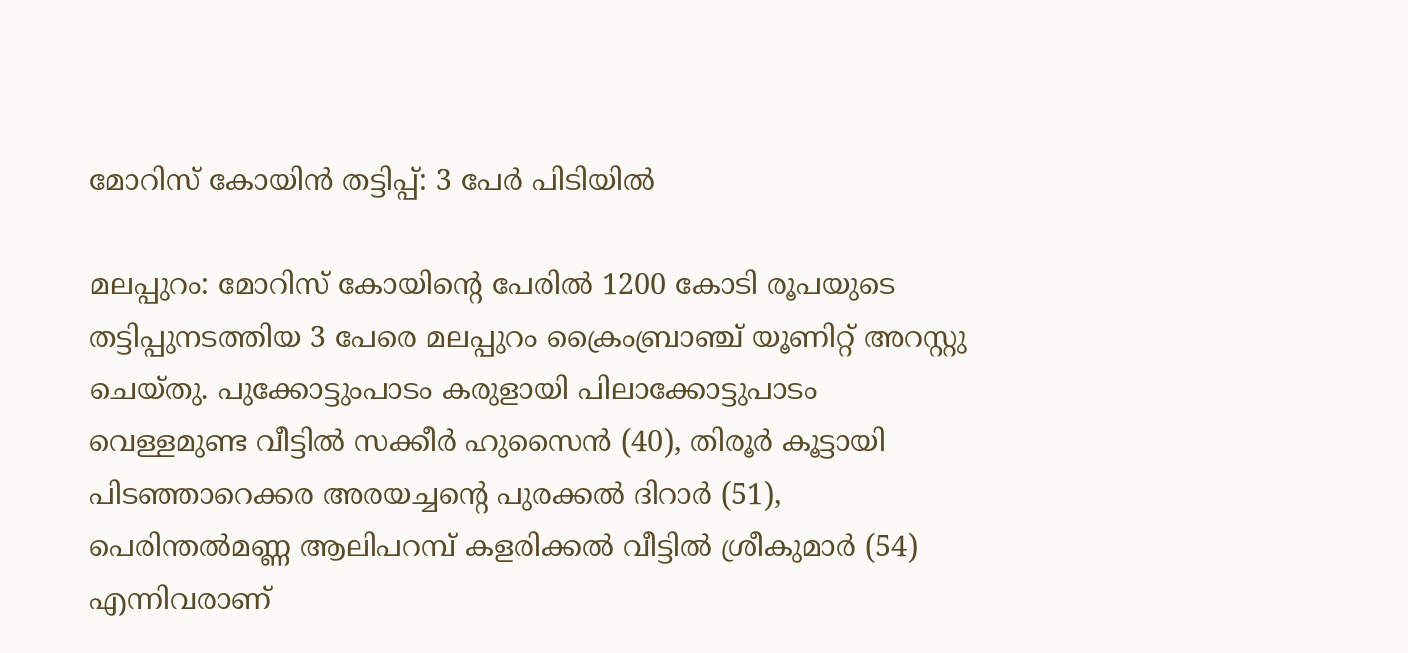മോറിസ് കോയിന്‍ തട്ടിപ്പ്: 3 പേര്‍ പിടിയില്‍

മലപ്പുറം: മോറിസ് കോയിന്റെ പേരില്‍ 1200 കോടി രൂപയുടെ തട്ടിപ്പുനടത്തിയ 3 പേരെ മലപ്പുറം ക്രൈംബ്രാഞ്ച് യൂണിറ്റ് അറസ്റ്റു ചെയ്തു. പുക്കോട്ടുംപാടം കരുളായി പിലാക്കോട്ടുപാടം വെള്ളമുണ്ട വീട്ടില്‍ സക്കീര്‍ ഹുസൈന്‍ (40), തിരൂര്‍ കൂട്ടായി പിടഞ്ഞാറെക്കര അരയച്ചന്റെ പുരക്കല്‍ ദിറാര്‍ (51), പെരിന്തല്‍മണ്ണ ആലിപറമ്പ് കളരിക്കല്‍ വീട്ടില്‍ ശ്രീകുമാര്‍ (54) എന്നിവരാണ്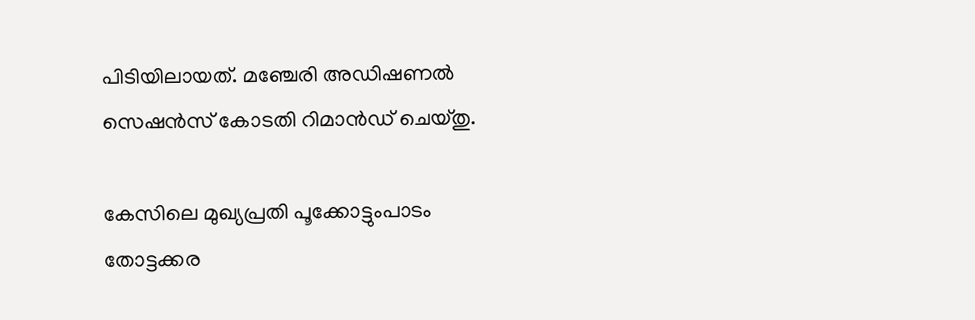പിടിയിലായത്. മഞ്ചേരി അഡിഷണല്‍ സെഷന്‍സ് കോടതി റിമാന്‍ഡ് ചെയ്തു.

കേസിലെ മുഖ്യപ്രതി പൂക്കോട്ടുംപാടം തോട്ടക്കര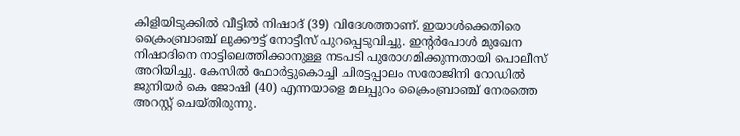കിളിയിടുക്കില്‍ വീട്ടില്‍ നിഷാദ് (39) വിദേശത്താണ്. ഇയാള്‍ക്കെതിരെ ക്രൈംബ്രാഞ്ച് ലുക്കൗട്ട് നോട്ടീസ് പുറപ്പെടുവിച്ചു. ഇന്റര്‍പോള്‍ മുഖേന നിഷാദിനെ നാട്ടിലെത്തിക്കാനുള്ള നടപടി പുരോഗമിക്കുന്നതായി പൊലീസ് അറിയിച്ചു. കേസില്‍ ഫോര്‍ട്ടുകൊച്ചി ചിരട്ടപ്പാലം സരോജിനി റോഡില്‍ ജുനിയര്‍ കെ ജോഷി (40) എന്നയാളെ മലപ്പുറം ക്രൈംബ്രാഞ്ച് നേരത്തെ അറസ്റ്റ് ചെയ്തിരുന്നു.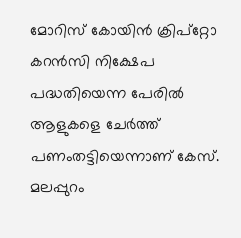മോറിസ് കോയിന്‍ ക്രിപ്‌റ്റോ കറന്‍സി നിക്ഷേപ പദ്ധതിയെന്ന പേരില്‍ ആളുകളെ ചേര്‍ത്ത് പണംതട്ടിയെന്നാണ് കേസ്. മലപ്പുറം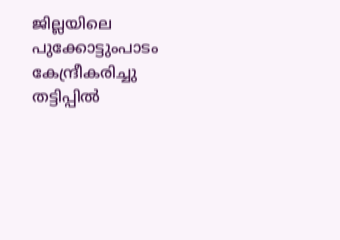ജില്ലയിലെ പുക്കോട്ടുംപാടം കേന്ദ്രീകരിച്ചു തട്ടിപ്പില്‍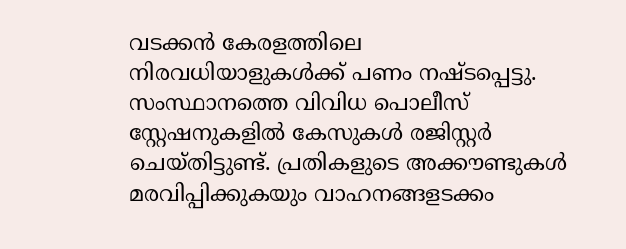വടക്കന്‍ കേരളത്തിലെ നിരവധിയാളുകള്‍ക്ക് പണം നഷ്ടപ്പെട്ടു. സംസ്ഥാനത്തെ വിവിധ പൊലീസ് സ്റ്റേഷനുകളില്‍ കേസുകള്‍ രജിസ്റ്റര്‍ ചെയ്തിട്ടുണ്ട്. പ്രതികളുടെ അക്കൗണ്ടുകള്‍ മരവിപ്പിക്കുകയും വാഹനങ്ങളടക്കം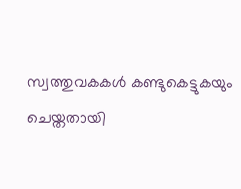സ്വത്തുവകകള്‍ കണ്ടുകെട്ടുകയും ചെയ്തതായി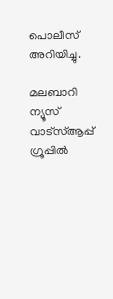പൊലീസ് അറിയിച്ചു.

മലബാറി ന്യൂസ് വാട്‌സ്ആപ്പ് ഗ്രൂപ്പില്‍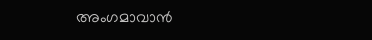അംഗമാവാന്‍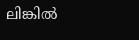ലിങ്കില്‍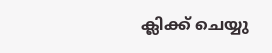ക്ലിക്ക് ചെയ്യു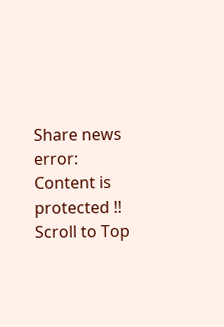Share news
error: Content is protected !!
Scroll to Top